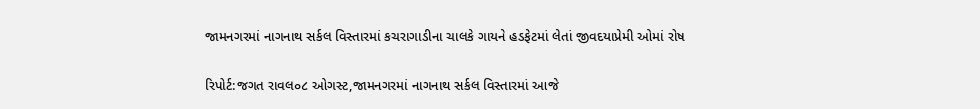જામનગરમાં નાગનાથ સર્કલ વિસ્તારમાં કચરાગાડીના ચાલકે ગાયને હડફેટમાં લેતાં જીવદયાપ્રેમી ઓમાં રોષ

રિપોર્ટ:જગત રાવલ૦૮ ઓગસ્ટ,જામનગરમાં નાગનાથ સર્કલ વિસ્તારમાં આજે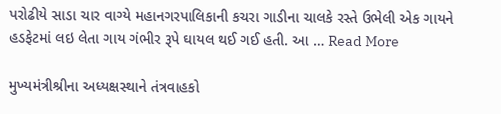પરોઢીયે સાડા ચાર વાગ્યે મહાનગરપાલિકાની કચરા ગાડીના ચાલકે રસ્તે ઉભેલી એક ગાયને હડફેટમાં લઇ લેતા ગાય ગંભીર રૂપે ઘાયલ થઈ ગઈ હતી. આ … Read More

મુખ્યમંત્રીશ્રીના અધ્યક્ષસ્થાને તંત્રવાહકો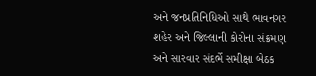અને જનપ્રતિનિધિઓ સાથે ભાવનગર શહેર અને જિલ્લાની કોરોના સંક્રમણ અને સારવાર સંદર્ભે સમીક્ષા બેઠક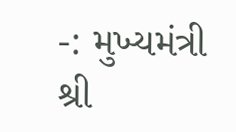-: મુખ્યમંત્રી શ્રી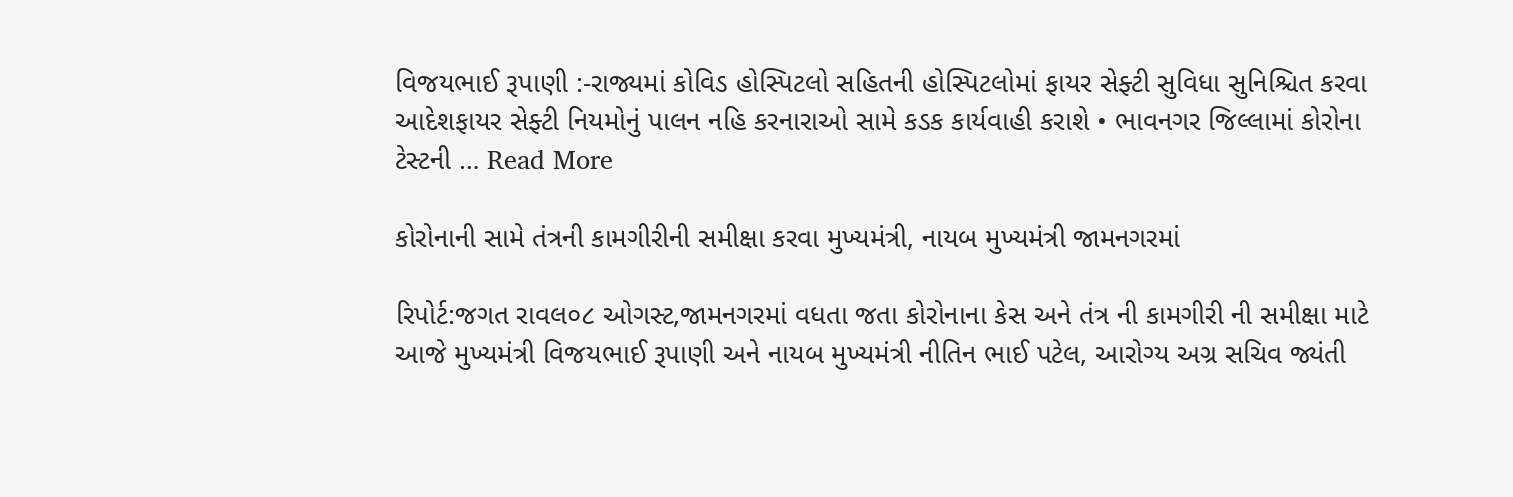વિજયભાઈ રૂપાણી :-રાજ્યમાં કોવિડ હોસ્પિટલો સહિતની હોસ્પિટલોમાં ફાયર સેફ્ટી સુવિધા સુનિશ્ચિત કરવા આદેશફાયર સેફ્ટી નિયમોનું પાલન નહિ કરનારાઓ સામે કડક કાર્યવાહી કરાશે • ભાવનગર જિલ્લામાં કોરોના ટેસ્ટની … Read More

કોરોનાની સામે તંત્રની કામગીરીની સમીક્ષા કરવા મુખ્યમંત્રી, નાયબ મુખ્યમંત્રી જામનગરમાં

રિપોર્ટ:જગત રાવલ૦૮ ઓગસ્ટ,જામનગરમાં વધતા જતા કોરોનાના કેસ અને તંત્ર ની કામગીરી ની સમીક્ષા માટે આજે મુખ્યમંત્રી વિજયભાઈ રૂપાણી અને નાયબ મુખ્યમંત્રી નીતિન ભાઈ પટેલ, આરોગ્ય અગ્ર સચિવ જ્યંતી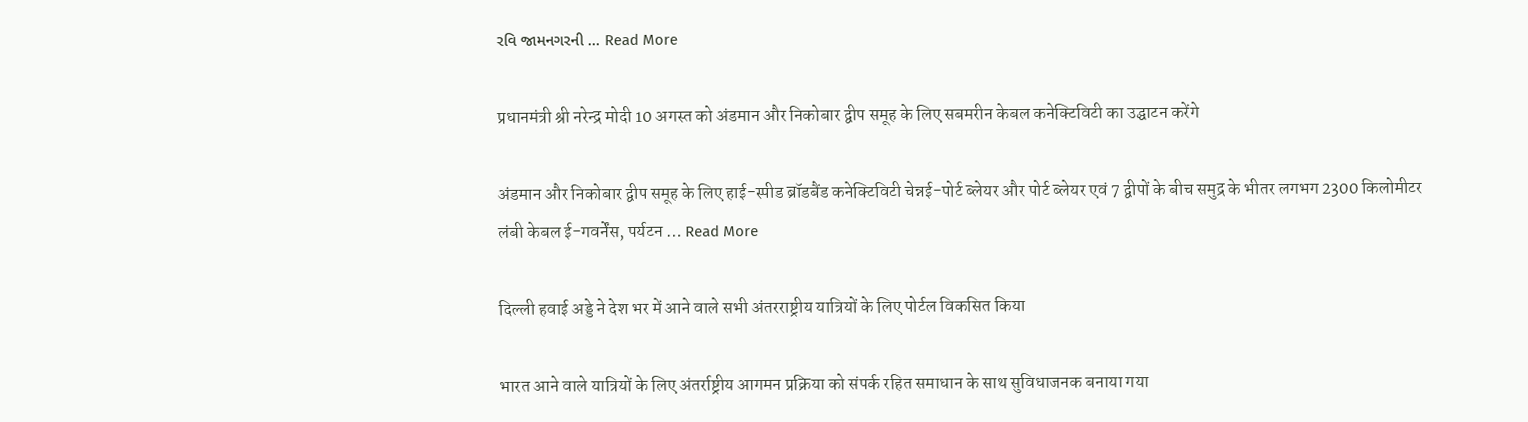રવિ જામનગરની … Read More

प्रधानमंत्री श्री नरेन्द्र मोदी 10 अगस्त को अंडमान और निकोबार द्वीप समूह के लिए सबमरीन केबल कनेक्टिविटी का उद्घाटन करेंगे

अंडमान और निकोबार द्वीप समूह के लिए हाई-स्पीड ब्रॉडबैंड कनेक्टिविटी चेन्नई-पोर्ट ब्लेयर और पोर्ट ब्लेयर एवं 7 द्वीपों के बीच समुद्र के भीतर लगभग 2300 किलोमीटर लंबी केबल ई-गवर्नेंस, पर्यटन … Read More

दिल्ली हवाई अड्डे ने देश भर में आने वाले सभी अंतरराष्ट्रीय यात्रियों के लिए पोर्टल विकसित किया

भारत आने वाले यात्रियों के लिए अंतर्राष्ट्रीय आगमन प्रक्रिया को संपर्क रहित समाधान के साथ सुविधाजनक बनाया गया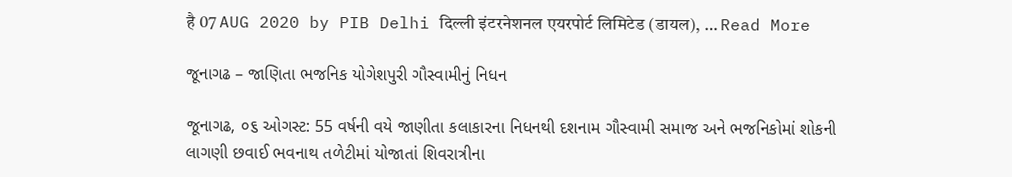है 07 AUG 2020 by PIB Delhi दिल्ली इंटरनेशनल एयरपोर्ट लिमिटेड (डायल), … Read More

જૂનાગઢ – જાણિતા ભજનિક યોગેશપુરી ગૌસ્વામીનું નિધન

જૂનાગઢ, ૦૬ ઓગસ્ટ: 55 વર્ષની વયે જાણીતા કલાકારના નિધનથી દશનામ ગૌસ્વામી સમાજ અને ભજનિકોમાં શોકની લાગણી છવાઈ ભવનાથ તળેટીમાં યોજાતાં શિવરાત્રીના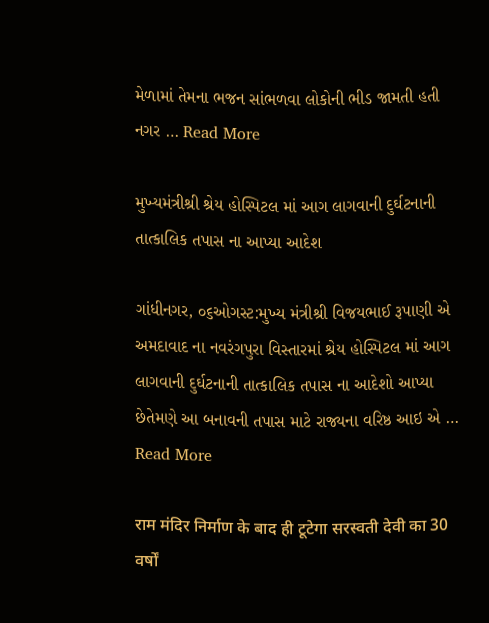મેળામાં તેમના ભજન સાંભળવા લોકોની ભીડ જામતી હતી નગર … Read More

મુખ્યમંત્રીશ્રી શ્રેય હોસ્પિટલ માં આગ લાગવાની દુર્ઘટનાની તાત્કાલિક તપાસ ના આપ્યા આદેશ

ગાંધીનગર, ૦૬ઓગસ્ટ:મુખ્ય મંત્રીશ્રી વિજયભાઈ રૂપાણી એ અમદાવાદ ના નવરંગપુરા વિસ્તારમાં શ્રેય હોસ્પિટલ માં આગ લાગવાની દુર્ઘટનાની તાત્કાલિક તપાસ ના આદેશો આપ્યા છેતેમણે આ બનાવની તપાસ માટે રાજ્યના વરિષ્ઠ આઇ એ … Read More

राम मंदिर निर्माण के बाद ही टूटेगा सरस्वती देवी का 30 वर्षों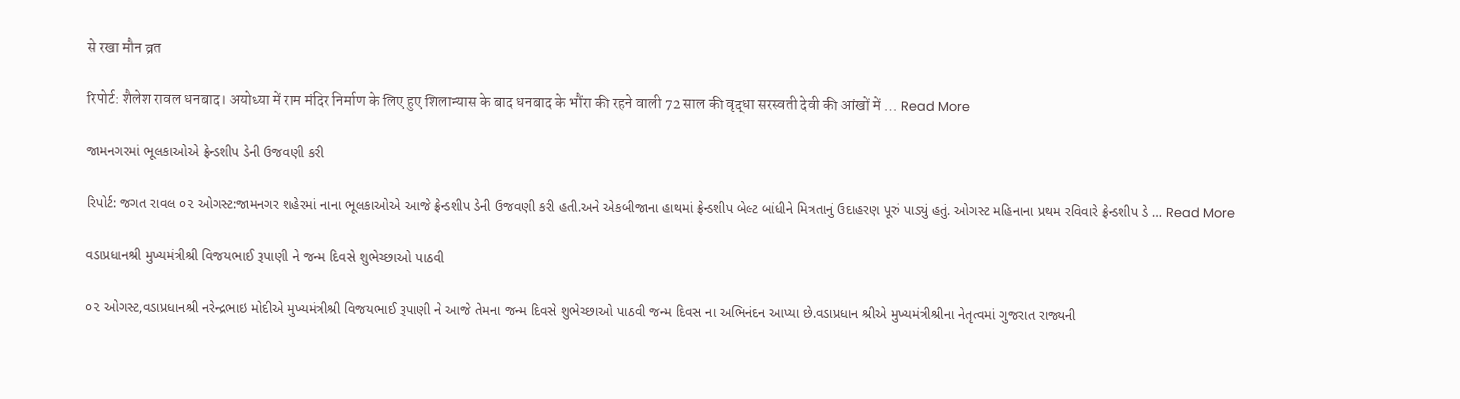से रखा मौन व्रत

रिपोर्ट: शैलेश रावल धनबाद। अयोध्या में राम मंदिर निर्माण के लिए हुए शिलान्यास के बाद धनबाद के भौंरा की रहने वाली 72 साल की वृद्धा सरस्वती देवी की आंखों में … Read More

જામનગરમાં ભૂલકાઓએ ફ્રેન્ડશીપ ડેની ઉજવણી કરી

રિપોર્ટ: જગત રાવલ ૦૨ ઓગસ્ટ:જામનગર શહેરમાં નાના ભૂલકાઓએ આજે ફ્રેન્ડશીપ ડેની ઉજવણી કરી હતી.અને એકબીજાના હાથમાં ફ્રેન્ડશીપ બેલ્ટ બાંધીને મિત્રતાનું ઉદાહરણ પૂરું પાડ્યું હતું. ઓગસ્ટ મહિનાના પ્રથમ રવિવારે ફ્રેન્ડશીપ ડે … Read More

વડાપ્રધાનશ્રી મુખ્યમંત્રીશ્રી વિજયભાઈ રૂપાણી ને જન્મ દિવસે શુભેચ્છાઓ પાઠવી

૦૨ ઓગસ્ટ,વડાપ્રધાનશ્રી નરેન્દ્રભાઇ મોદીએ મુખ્યમંત્રીશ્રી વિજયભાઈ રૂપાણી ને આજે તેમના જન્મ દિવસે શુભેચ્છાઓ પાઠવી જન્મ દિવસ ના અભિનંદન આપ્યા છે.વડાપ્રધાન શ્રીએ મુખ્યમંત્રીશ્રીના નેતૃત્વમાં ગુજરાત રાજ્યની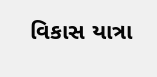વિકાસ યાત્રા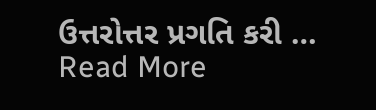ઉત્તરોત્તર પ્રગતિ કરી … Read More